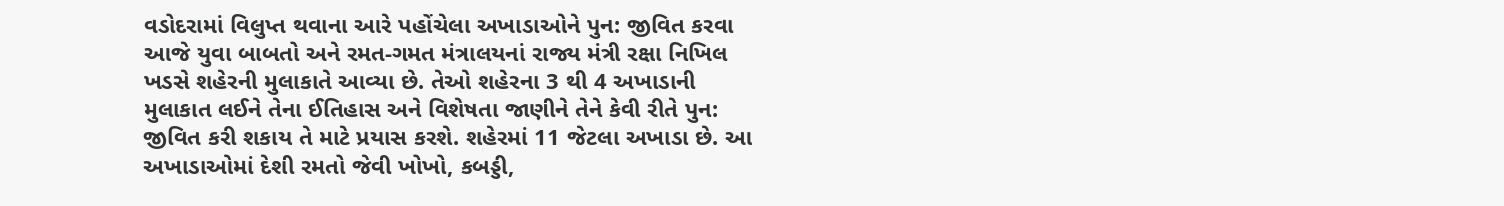વડોદરામાં વિલુપ્ત થવાના આરે પહોંચેલા અખાડાઓને પુન: જીવિત કરવા આજે યુવા બાબતો અને રમત-ગમત મંત્રાલયનાં રાજ્ય મંત્રી રક્ષા નિખિલ ખડસે શહેરની મુલાકાતે આવ્યા છે. તેઓ શહેરના 3 થી 4 અખાડાની મુલાકાત લઈને તેના ઈતિહાસ અને વિશેષતા જાણીને તેને કેવી રીતે પુન: જીવિત કરી શકાય તે માટે પ્રયાસ કરશે. શહેરમાં 11 જેટલા અખાડા છે. આ અખાડાઓમાં દેશી રમતો જેવી ખોખો, કબડ્ડી,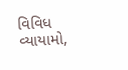વિવિધ વ્યાયામો,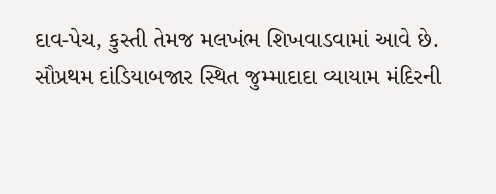દાવ-પેચ, કુસ્તી તેમજ મલખંભ શિખવાડવામાં આવે છે. સૌપ્રથમ દાંડિયાબજાર સ્થિત જુમ્માદાદા વ્યાયામ મંદિરની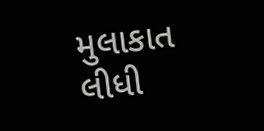મુલાકાત લીધી